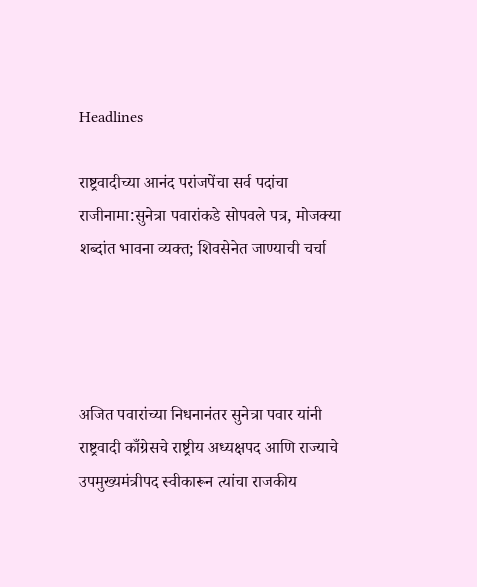Headlines

राष्ट्रवादीच्या आनंद परांजपेंचा सर्व पदांचा राजीनामा:सुनेत्रा पवारांकडे सोपवले पत्र, मोजक्या शब्दांत भावना व्यक्त; शिवसेनेत जाण्याची चर्चा




अजित पवारांच्या निधनानंतर सुनेत्रा पवार यांनी राष्ट्रवादी काँग्रेसचे राष्ट्रीय अध्यक्षपद आणि राज्याचे उपमुख्यमंत्रीपद स्वीकारून त्यांचा राजकीय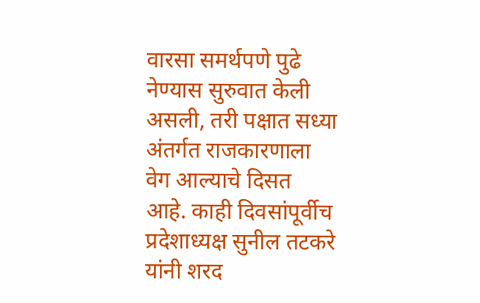वारसा समर्थपणे पुढे नेण्यास सुरुवात केली असली, तरी पक्षात सध्या अंतर्गत राजकारणाला वेग आल्याचे दिसत आहे. काही दिवसांपूर्वीच प्रदेशाध्यक्ष सुनील तटकरे यांनी शरद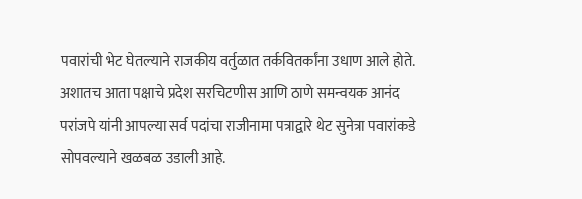पवारांची भेट घेतल्याने राजकीय वर्तुळात तर्कवितर्कांना उधाण आले होते. अशातच आता पक्षाचे प्रदेश सरचिटणीस आणि ठाणे समन्वयक आनंद परांजपे यांनी आपल्या सर्व पदांचा राजीनामा पत्राद्वारे थेट सुनेत्रा पवारांकडे सोपवल्याने खळबळ उडाली आहे.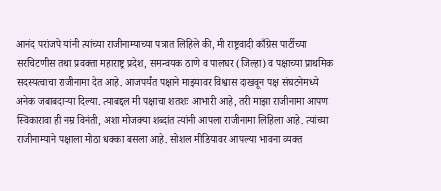आनंद परांजपे यांनी त्यांच्या राजीनाम्याच्या पत्रात लिहिले की, मी राष्ट्रवादी काँग्रेस पार्टीच्या सरचिटणीस तथा प्रवक्ता महाराष्ट्र प्रदेश, समन्वयक ठाणे व पालघर (जिल्हा) व पक्षाच्या प्राथमिक सदस्यत्वाचा राजीनामा देत आहे. आजपर्यंत पक्षाने माझ्यावर विश्वास दाखवून पक्ष संघटनेमध्ये अनेक जबाबदाऱ्या दिल्या. त्याबद्दल मी पक्षाचा शतशः आभारी आहे, तरी माझा राजीनामा आपण स्विकारावा ही नम्र विनंती, अशा मोजक्या शब्दांत त्यांनी आपला राजीनामा लिहिला आहे. त्यांच्या राजीनाम्याने पक्षाला मोठा धक्का बसला आहे. सोशल मीडियावर आपल्या भावना व्यक्त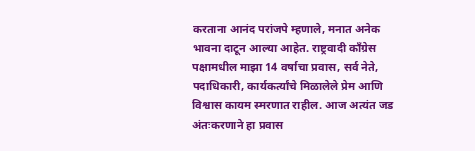करताना आनंद परांजपे म्हणाले, मनात अनेक भावना दाटून आल्या आहेत. राष्ट्रवादी काँग्रेस पक्षामधील माझा 14 वर्षाचा प्रवास, सर्व नेते, पदाधिकारी, कार्यकर्त्यांचे मिळालेले प्रेम आणि विश्वास कायम स्मरणात राहील. आज अत्यंत जड अंतःकरणाने हा प्रवास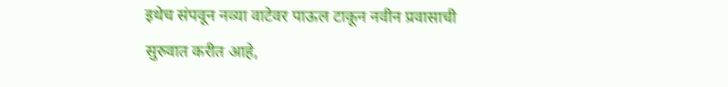इथेच संपवून नव्या वाटेवर पाऊल टाकून नवीन प्रवासाची सुरुवात करीत आहे,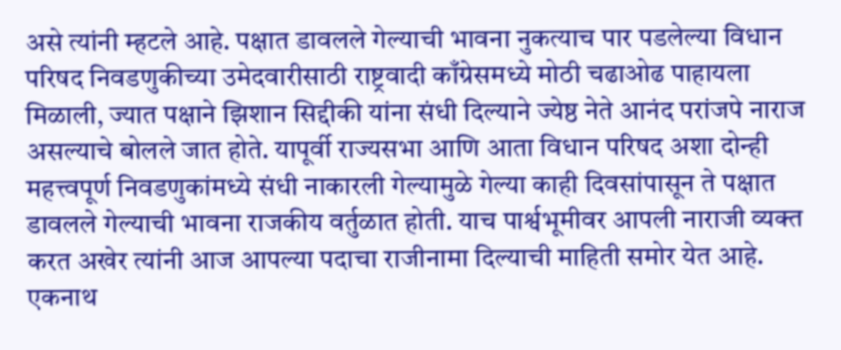असे त्यांनी म्हटले आहे. पक्षात डावलले गेल्याची भावना नुकत्याच पार पडलेल्या विधान परिषद निवडणुकीच्या उमेदवारीसाठी राष्ट्रवादी काँग्रेसमध्ये मोठी चढाओढ पाहायला मिळाली, ज्यात पक्षाने झिशान सिद्दीकी यांना संधी दिल्याने ज्येष्ठ नेते आनंद परांजपे नाराज असल्याचे बोलले जात होते. यापूर्वी राज्यसभा आणि आता विधान परिषद अशा दोन्ही महत्त्वपूर्ण निवडणुकांमध्ये संधी नाकारली गेल्यामुळे गेल्या काही दिवसांपासून ते पक्षात डावलले गेल्याची भावना राजकीय वर्तुळात होती. याच पार्श्वभूमीवर आपली नाराजी व्यक्त करत अखेर त्यांनी आज आपल्या पदाचा राजीनामा दिल्याची माहिती समोर येत आहे. एकनाथ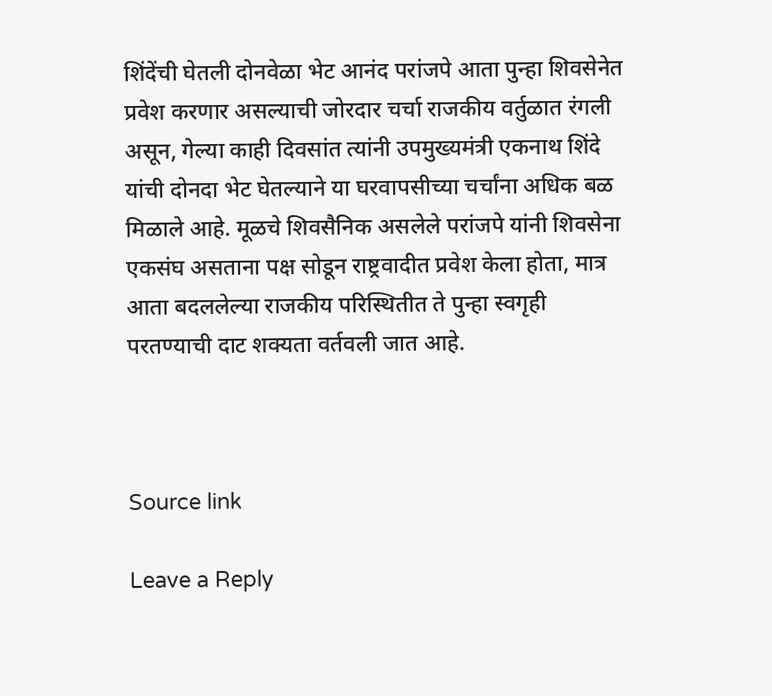शिंदेंची घेतली दोनवेळा भेट आनंद परांजपे आता पुन्हा शिवसेनेत प्रवेश करणार असल्याची जोरदार चर्चा राजकीय वर्तुळात रंगली असून, गेल्या काही दिवसांत त्यांनी उपमुख्यमंत्री एकनाथ शिंदे यांची दोनदा भेट घेतल्याने या घरवापसीच्या चर्चांना अधिक बळ मिळाले आहे. मूळचे शिवसैनिक असलेले परांजपे यांनी शिवसेना एकसंघ असताना पक्ष सोडून राष्ट्रवादीत प्रवेश केला होता, मात्र आता बदललेल्या राजकीय परिस्थितीत ते पुन्हा स्वगृही परतण्याची दाट शक्यता वर्तवली जात आहे.



Source link

Leave a Reply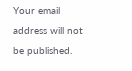Your email address will not be published.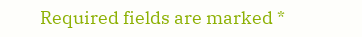Required fields are marked *